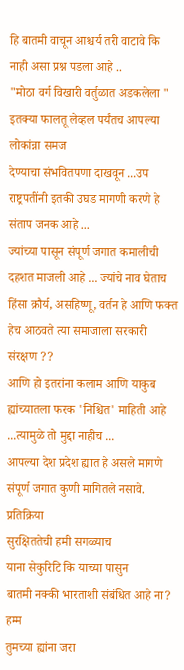हि बातमी वाचून आश्चर्य तरी वाटावे कि नाही असा प्रश्न पडला आहे ..
"मोठा वर्ग विखारी वर्तुळात अडकलेला " इतक्या फालतू लेव्हल पर्यंतच आपल्या लोकांन्ना समज
देण्याचा संभवितपणा दाखवून ...उप राष्ट्रपतींनी इतकी उघड मागणी करणे हे संताप जनक आहे ...
ज्यांच्या पासून संपूर्ण जगात कमालीची दहशत माजली आहे ... ज्यांचे नाव घेताच हिंसा क्रौर्य, असहिष्णू, वर्तन हे आणि फक्त हेच आठवते त्या समाजाला सरकारी संरक्षण ??
आणि हो इतरांना कलाम आणि याकुब ह्यांच्यातला फरक 'निश्चित' माहिती आहे ...त्यामुळे तो मुद्दा नाहीच ...
आपल्या देश प्रदेश ह्यात हे असले मागणे संपूर्ण जगात कुणी मागितले नसावे.
प्रतिक्रिया
सुरक्षिततेची हमी सगळ्याच
याना सेकुरिटि कि याच्या पासुन
बातमी नक्की भारताशी संबंधित आहे ना?
हम्म
तुमच्या ह्यांना जरा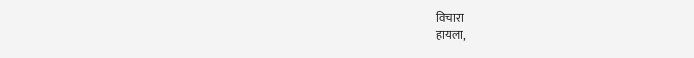विचारा
हायला,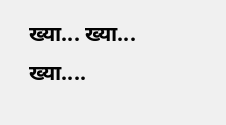ख्या... ख्या... ख्या....